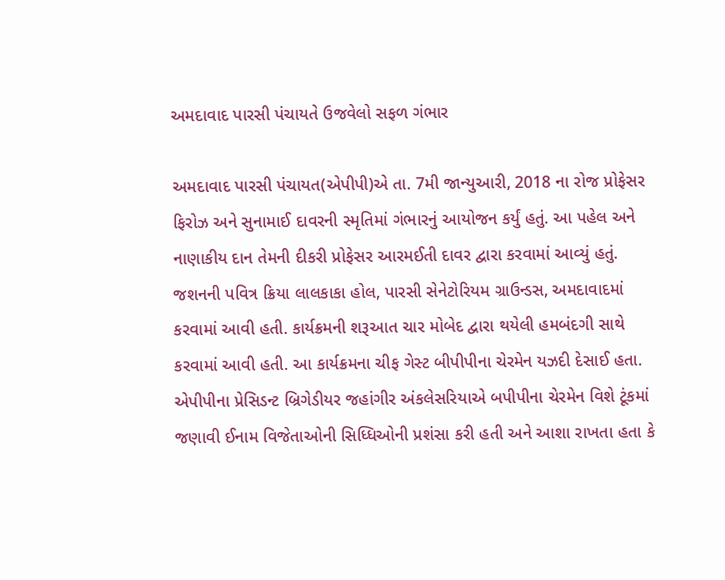અમદાવાદ પારસી પંચાયતે ઉજવેલો સફળ ગંભાર

અમદાવાદ પારસી પંચાયત(એપીપી)એ તા. 7મી જાન્યુઆરી, 2018 ના રોજ પ્રોફેસર ફિરોઝ અને સુનામાઈ દાવરની સ્મૃતિમાં ગંભારનું આયોજન કર્યું હતું. આ પહેલ અને નાણાકીય દાન તેમની દીકરી પ્રોફેસર આરમઈતી દાવર દ્વારા કરવામાં આવ્યું હતું. જશનની પવિત્ર ક્રિયા લાલકાકા હોલ, પારસી સેનેટોરિયમ ગ્રાઉન્ડસ, અમદાવાદમાં કરવામાં આવી હતી. કાર્યક્રમની શરૂઆત ચાર મોબેદ દ્વારા થયેલી હમબંદગી સાથે કરવામાં આવી હતી. આ કાર્યક્રમના ચીફ ગેસ્ટ બીપીપીના ચેરમેન યઝદી દેસાઈ હતા. એપીપીના પ્રેસિડન્ટ બ્રિગેડીયર જહાંગીર અંકલેસરિયાએ બપીપીના ચેરમેન વિશે ટૂંકમાં જણાવી ઈનામ વિજેતાઓની સિધ્ધિઓની પ્રશંસા કરી હતી અને આશા રાખતા હતા કે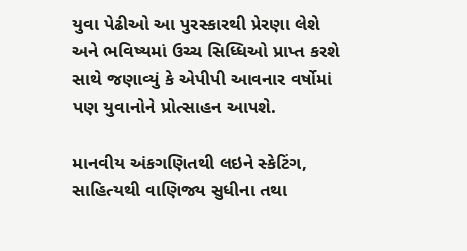યુવા પેઢીઓ આ પુરસ્કારથી પ્રેરણા લેશે અને ભવિષ્યમાં ઉચ્ચ સિધ્ધિઓ પ્રાપ્ત કરશે સાથે જણાવ્યું કે એપીપી આવનાર વર્ષોમાં પણ યુવાનોને પ્રોત્સાહન આપશે.

માનવીય અંકગણિતથી લઇને સ્કેટિંગ, સાહિત્યથી વાણિજ્ય સુધીના તથા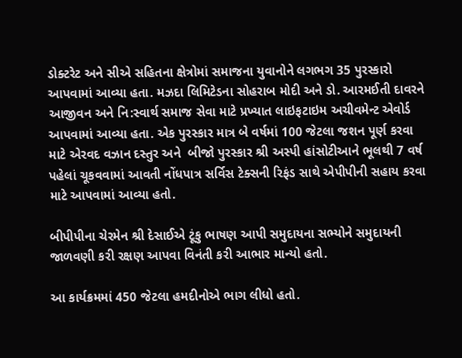ડોક્ટરેટ અને સીએ સહિતના ક્ષેત્રોમાં સમાજના યુવાનોને લગભગ 35 પુરસ્કારો આપવામાં આવ્યા હતા. મઝદા લિમિટેડના સોહરાબ મોદી અને ડો. આરમઈતી દાવરને આજીવન અને નિ:સ્વાર્થ સમાજ સેવા માટે પ્રખ્યાત લાઇફટાઇમ અચીવમેન્ટ એવોર્ડ આપવામાં આવ્યા હતા. એક પુરસ્કાર માત્ર બે વર્ષમાં 100 જેટલા જશન પૂર્ણ કરવા માટે એરવદ વઝાન દસ્તુર અને  બીજો પુરસ્કાર શ્રી અસ્પી હાંસોટીઆને ભૂલથી 7 વર્ષ પહેલાં ચૂકવવામાં આવતી નોંધપાત્ર સર્વિસ ટેક્સની રિફંડ સાથે એપીપીની સહાય કરવા માટે આપવામાં આવ્યા હતો.

બીપીપીના ચેરમેન શ્રી દેસાઈએ ટૂંકુ ભાષણ આપી સમુદાયના સભ્યોને સમુદાયની જાળવણી કરી રક્ષણ આપવા વિનંતી કરી આભાર માન્યો હતો.

આ કાર્યક્રમમાં 450 જેટલા હમદીનોએ ભાગ લીધો હતો.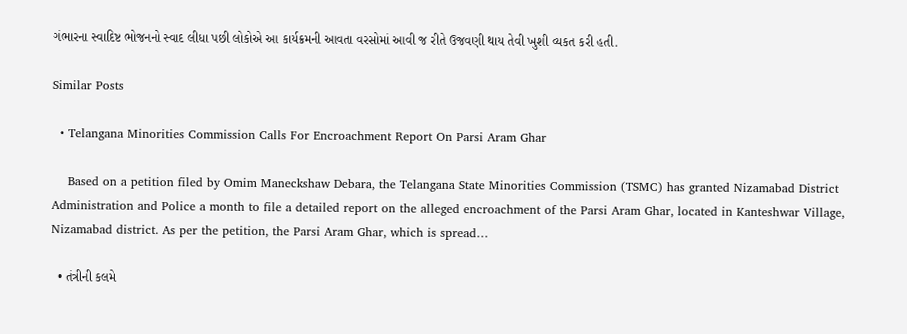ગંભારના સ્વાદિષ્ટ ભોજનનો સ્વાદ લીધા પછી લોકોએ આ કાર્યક્રમની આવતા વરસોમાં આવી જ રીતે ઉજવણી થાય તેવી ખુશી વ્યકત કરી હતી.

Similar Posts

  • Telangana Minorities Commission Calls For Encroachment Report On Parsi Aram Ghar

    Based on a petition filed by Omim Maneckshaw Debara, the Telangana State Minorities Commission (TSMC) has granted Nizamabad District Administration and Police a month to file a detailed report on the alleged encroachment of the Parsi Aram Ghar, located in Kanteshwar Village, Nizamabad district. As per the petition, the Parsi Aram Ghar, which is spread…

  • તંત્રીની કલમે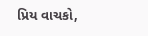પ્રિય વાચકો,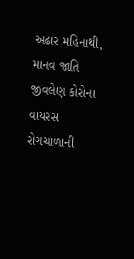અઢાર મહિનાથી, માનવ જાતિ જીવલેણ કોરોના વાયરસ રોગચાળાની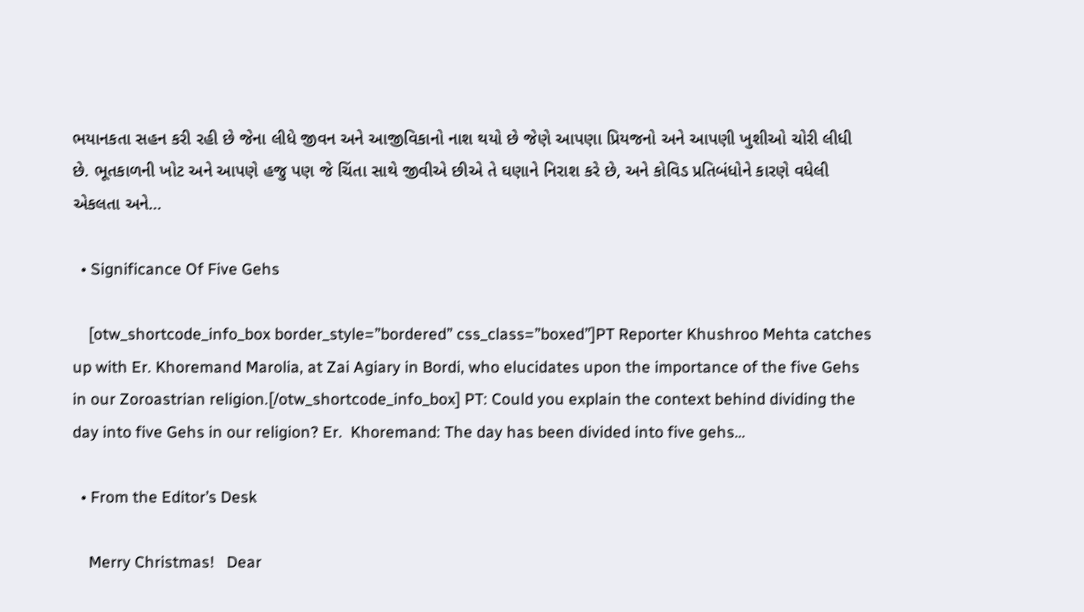ભયાનકતા સહન કરી રહી છે જેના લીધે જીવન અને આજીવિકાનો નાશ થયો છે જેણે આપણા પ્રિયજનો અને આપણી ખુશીઓ ચોરી લીધી છે. ભૂતકાળની ખોટ અને આપણે હજુ પણ જે ચિંતા સાથે જીવીએ છીએ તે ઘણાને નિરાશ કરે છે, અને કોવિડ પ્રતિબંધોને કારણે વધેલી એકલતા અને…

  • Significance Of Five Gehs

    [otw_shortcode_info_box border_style=”bordered” css_class=”boxed”]PT Reporter Khushroo Mehta catches up with Er. Khoremand Marolia, at Zai Agiary in Bordi, who elucidates upon the importance of the five Gehs in our Zoroastrian religion.[/otw_shortcode_info_box] PT: Could you explain the context behind dividing the day into five Gehs in our religion? Er.  Khoremand: The day has been divided into five gehs…

  • From the Editor’s Desk

    Merry Christmas!   Dear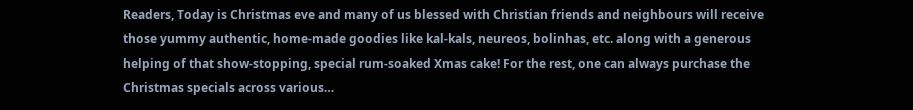Readers, Today is Christmas eve and many of us blessed with Christian friends and neighbours will receive those yummy authentic, home-made goodies like kal-kals, neureos, bolinhas, etc. along with a generous helping of that show-stopping, special rum-soaked Xmas cake! For the rest, one can always purchase the Christmas specials across various…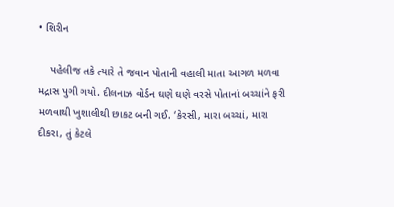• શિરીન

    પહેલીજ તકે ત્યારે તે જવાન પોતાની વહાલી માતા આગળ મળવા મદ્રાસ પુગી ગયો. દીલનાઝ વોર્ડન ઘણે ઘણે વરસે પોતાનાં બચ્ચાંને ફરી મળવાથી ખુશાલીથી છાકટ બની ગઈ. ‘કેરસી, મારા બચ્ચાં, મારા દીકરા, તું કેટલે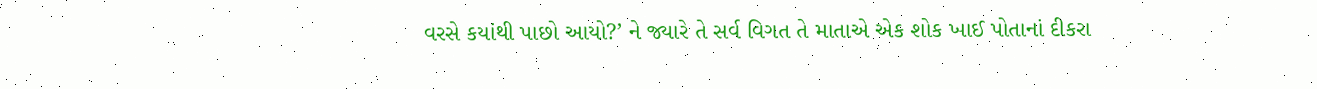વરસે કયાંથી પાછો આયો?’ ને જ્યારે તે સર્વ વિગત તે માતાએ એક શોક ખાઈ પોતાનાં દીકરા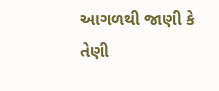આગળથી જાણી કે તેણી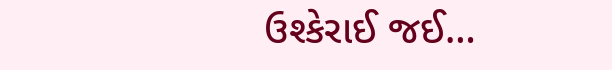ઉશ્કેરાઈ જઈ…